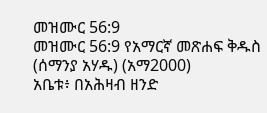መዝሙር 56:9
መዝሙር 56:9 የአማርኛ መጽሐፍ ቅዱስ (ሰማንያ አሃዱ) (አማ2000)
አቤቱ፥ በአሕዛብ ዘንድ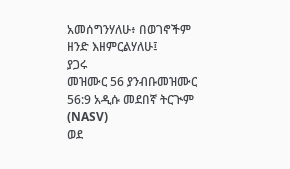አመሰግንሃለሁ፥ በወገኖችም ዘንድ እዘምርልሃለሁ፤
ያጋሩ
መዝሙር 56 ያንብቡመዝሙር 56:9 አዲሱ መደበኛ ትርጒም (NASV)
ወደ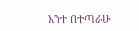አንተ በተጣራሁ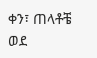ቀን፣ ጠላቶቼ ወደ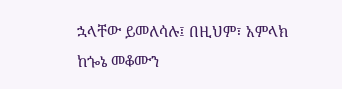ኋላቸው ይመለሳሉ፤ በዚህም፣ አምላክ ከጐኔ መቆሙን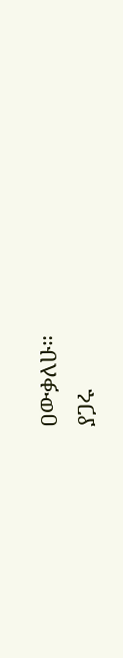ዐውቃለሁ።
ያጋሩ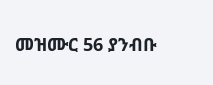መዝሙር 56 ያንብቡ